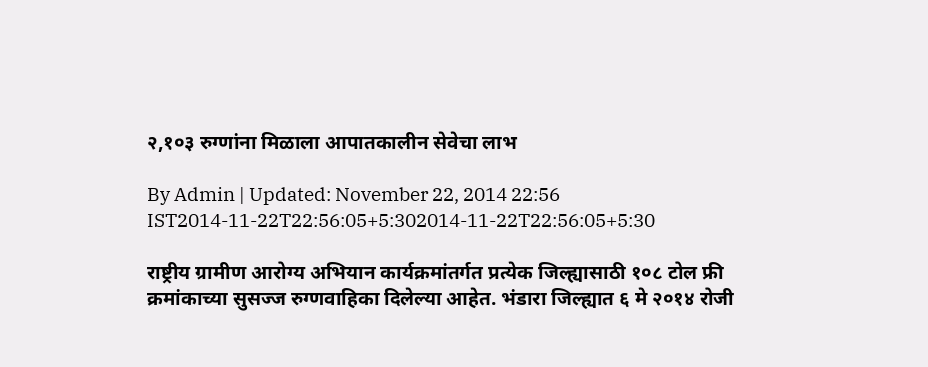२,१०३ रुग्णांना मिळाला आपातकालीन सेवेचा लाभ

By Admin | Updated: November 22, 2014 22:56 IST2014-11-22T22:56:05+5:302014-11-22T22:56:05+5:30

राष्ट्रीय ग्रामीण आरोग्य अभियान कार्यक्रमांतर्गत प्रत्येक जिल्ह्यासाठी १०८ टोल फ्री क्रमांकाच्या सुसज्ज रुग्णवाहिका दिलेल्या आहेत. भंडारा जिल्ह्यात ६ मे २०१४ रोजी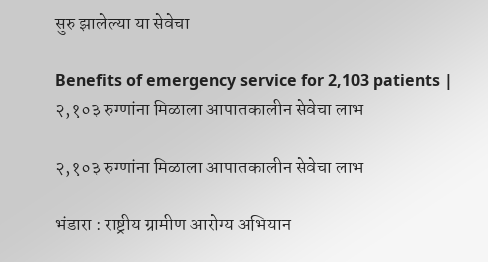सुरु झालेल्या या सेवेचा

Benefits of emergency service for 2,103 patients | २,१०३ रुग्णांना मिळाला आपातकालीन सेवेचा लाभ

२,१०३ रुग्णांना मिळाला आपातकालीन सेवेचा लाभ

भंडारा : राष्ट्रीय ग्रामीण आरोग्य अभियान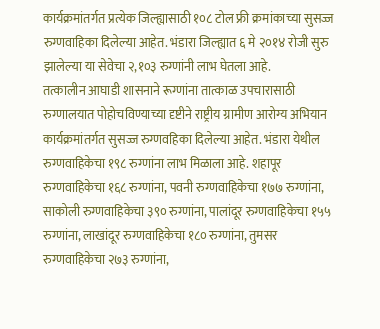कार्यक्रमांतर्गत प्रत्येक जिल्ह्यासाठी १०८ टोल फ्री क्रमांकाच्या सुसज्ज रुग्णवाहिका दिलेल्या आहेत. भंडारा जिल्ह्यात ६ मे २०१४ रोजी सुरु झालेल्या या सेवेचा २,१०३ रुग्णांनी लाभ घेतला आहे.
तत्कालीन आघाडी शासनाने रूग्णांना तात्काळ उपचारासाठी रुग्णालयात पोहोचविण्याच्या दृष्टीने राष्ट्रीय ग्रामीण आरोग्य अभियान कार्यक्रमांतर्गत सुसज्ज रुग्णवहिका दिलेल्या आहेत. भंडारा येथील रुग्णवाहिकेचा १९८ रुग्णांना लाभ मिळाला आहे. शहापूर रुग्णवाहिकेचा १६८ रुग्णांना, पवनी रुग्णवाहिकेचा १७७ रुग्णांना, साकोली रुग्णवाहिकेचा ३९० रुग्णांना, पालांदूर रुग्णवाहिकेचा १५५ रुग्णांना, लाखांदूर रुग्णवाहिकेचा १८० रुग्णांना, तुमसर रुग्णवाहिकेचा २७३ रुग्णांना,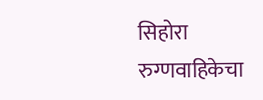सिहोरा रुग्णवाहिकेचा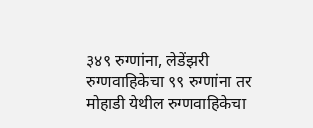३४९ रुग्णांना, लेडेंझरी रुग्णवाहिकेचा ९९ रुग्णांना तर मोहाडी येथील रुग्णवाहिकेचा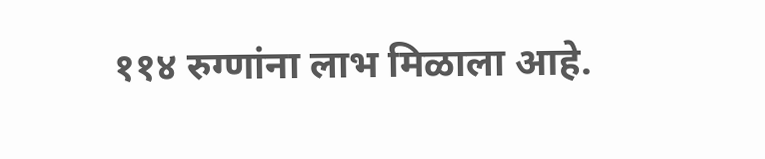११४ रुग्णांना लाभ मिळाला आहे.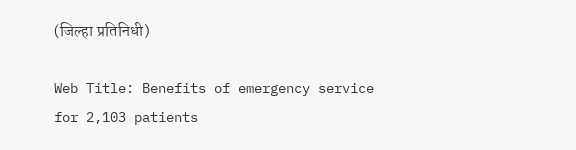(जिल्हा प्रतिनिधी)

Web Title: Benefits of emergency service for 2,103 patients